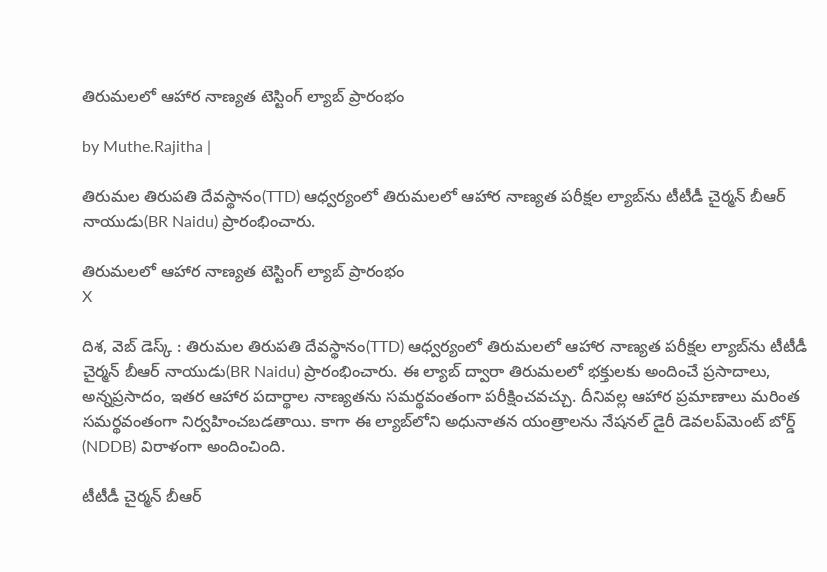తిరుమలలో ఆహార నాణ్యత టెస్టింగ్ ల్యాబ్ ప్రారంభం

by Muthe.Rajitha |

తిరుమల తిరుపతి దేవస్థానం(TTD) ఆధ్వర్యంలో తిరుమలలో ఆహార నాణ్యత పరీక్షల ల్యాబ్‌ను టీటీడీ చైర్మన్ బీఆర్ నాయుడు(BR Naidu) ప్రారంభించారు.

తిరుమలలో ఆహార నాణ్యత టెస్టింగ్ ల్యాబ్ ప్రారంభం
X

దిశ, వెబ్ డెస్క్ : తిరుమల తిరుపతి దేవస్థానం(TTD) ఆధ్వర్యంలో తిరుమలలో ఆహార నాణ్యత పరీక్షల ల్యాబ్‌ను టీటీడీ చైర్మన్ బీఆర్ నాయుడు(BR Naidu) ప్రారంభించారు. ఈ ల్యాబ్ ద్వారా తిరుమలలో భక్తులకు అందించే ప్రసాదాలు, అన్నప్రసాదం, ఇతర ఆహార పదార్థాల నాణ్యతను సమర్థవంతంగా పరీక్షించవచ్చు. దీనివల్ల ఆహార ప్రమాణాలు మరింత సమర్థవంతంగా నిర్వహించబడతాయి. కాగా ఈ ల్యాబ్‌లోని అధునాతన యంత్రాలను నేషనల్ డైరీ డెవలప్‌మెంట్ బోర్డ్ (NDDB) విరాళంగా అందించింది.

టీటీడీ చైర్మన్ బీఆర్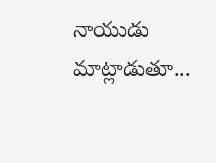నాయుడు మాట్లాడుతూ...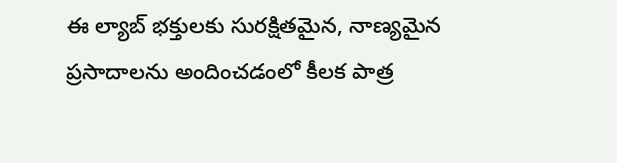ఈ ల్యాబ్ భక్తులకు సురక్షితమైన, నాణ్యమైన ప్రసాదాలను అందించడంలో కీలక పాత్ర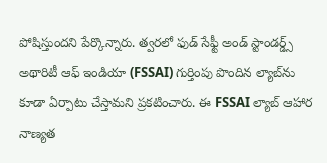పోషిస్తుందని పేర్కొన్నారు. త్వరలో ఫుడ్ సేఫ్టీ అండ్ స్టాండర్డ్స్ అథారిటీ ఆఫ్ ఇండియా (FSSAI) గుర్తింపు పొందిన ల్యాబ్‌ను కూడా ఏర్పాటు చేస్తామని ప్రకటించారు. ఈ FSSAI ల్యాబ్ ఆహార నాణ్యత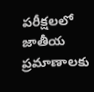పరీక్షలలో జాతీయ ప్రమాణాలకు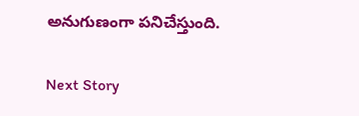అనుగుణంగా పనిచేస్తుంది.

Next Story